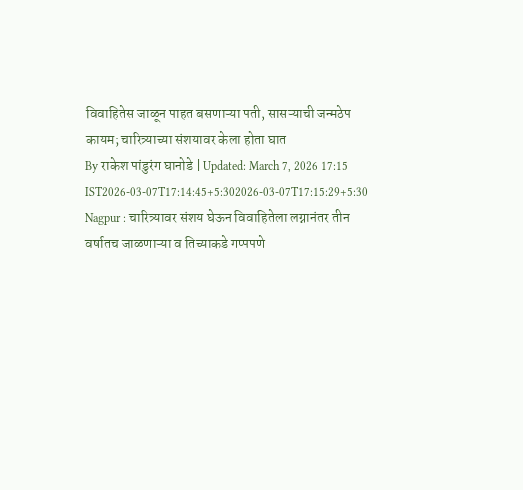विवाहितेस जाळून पाहत बसणाऱ्या पती, सासऱ्याची जन्मठेप कायम; चारित्र्याच्या संशयावर केला होता घात
By राकेश पांडुरंग घानोडे | Updated: March 7, 2026 17:15 IST2026-03-07T17:14:45+5:302026-03-07T17:15:29+5:30
Nagpur : चारित्र्यावर संशय घेऊन विवाहितेला लग्नानंतर तीन वर्षातच जाळणाऱ्या व तिच्याकडे गप्पपणे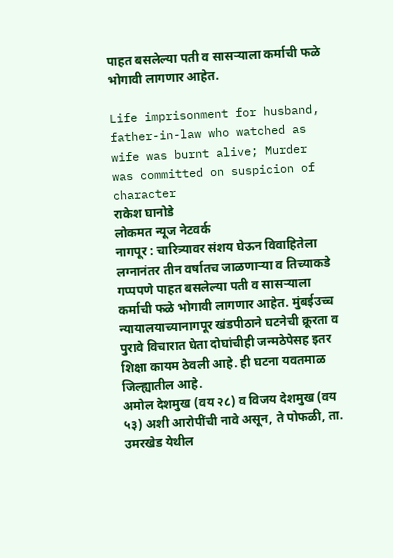पाहत बसलेल्या पती व सासऱ्याला कर्माची फळे भोगावी लागणार आहेत.

Life imprisonment for husband, father-in-law who watched as wife was burnt alive; Murder was committed on suspicion of character
राकेश घानोडे
लोकमत न्यूज नेटवर्क
नागपूर : चारित्र्यावर संशय घेऊन विवाहितेला लग्नानंतर तीन वर्षातच जाळणाऱ्या व तिच्याकडे गप्पपणे पाहत बसलेल्या पती व सासऱ्याला कर्माची फळे भोगावी लागणार आहेत. मुंबईउच्च न्यायालयाच्यानागपूर खंडपीठाने घटनेची क्रूरता व पुरावे विचारात घेता दोघांचीही जन्मठेपेसह इतर शिक्षा कायम ठेवली आहे. ही घटना यवतमाळ जिल्ह्यातील आहे.
अमोल देशमुख (वय २८) व विजय देशमुख (वय ५३) अशी आरोपींची नावे असून, ते पोफळी, ता. उमरखेड येथील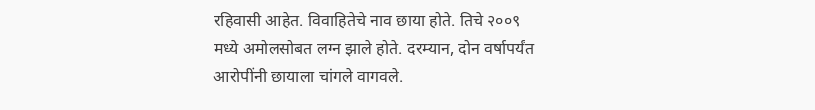रहिवासी आहेत. विवाहितेचे नाव छाया होते. तिचे २००९ मध्ये अमोलसोबत लग्न झाले होते. दरम्यान, दोन वर्षापर्यंत आरोपींनी छायाला चांगले वागवले.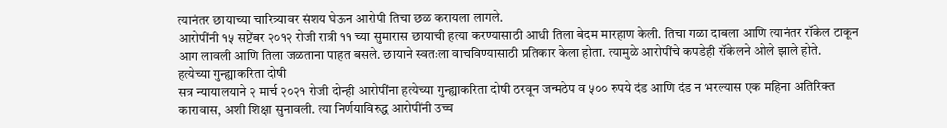त्यानंतर छायाच्या चारित्र्यावर संशय घेऊन आरोपी तिचा छळ करायला लागले.
आरोपींनी १५ सप्टेंबर २०१२ रोजी रात्री ११ च्या सुमारास छायाची हत्या करण्यासाठी आधी तिला बेदम मारहाण केली. तिचा गळा दाबला आणि त्यानंतर रॉकेल टाकून आग लावली आणि तिला जळताना पाहत बसले. छायाने स्वतःला वाचविण्यासाठी प्रतिकार केला होता. त्यामुळे आरोपींचे कपडेही रॉकेलने ओले झाले होते.
हत्येच्या गुन्ह्याकरिता दोषी
सत्र न्यायालयाने २ मार्च २०२१ रोजी दोन्ही आरोपींना हत्येच्या गुन्ह्याकरिता दोषी ठरवून जन्मठेप व ५०० रुपये दंड आणि दंड न भरल्यास एक महिना अतिरिक्त कारावास, अशी शिक्षा सुनावली. त्या निर्णयाविरुद्ध आरोपींनी उच्च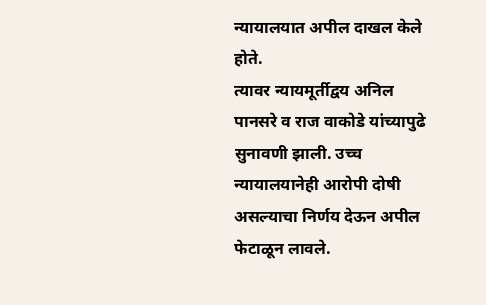न्यायालयात अपील दाखल केले होते.
त्यावर न्यायमूर्तीद्वय अनिल पानसरे व राज वाकोडे यांच्यापुढे सुनावणी झाली. उच्च न्यायालयानेही आरोपी दोषी असल्याचा निर्णय देऊन अपील फेटाळून लावले.